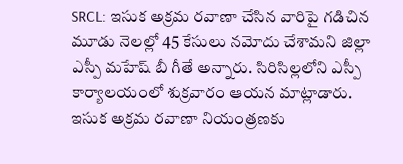SRCL: ఇసుక అక్రమ రవాణా చేసిన వారిపై గడిచిన మూడు నెలల్లో 45 కేసులు నమోదు చేశామని జిల్లా ఎస్పీ మహేష్ బీ గీతే అన్నారు. సిరిసిల్లలోని ఎస్పీ కార్యాలయంలో శుక్రవారం ఆయన మాట్లాడారు. ఇసుక అక్రమ రవాణా నియంత్రణకు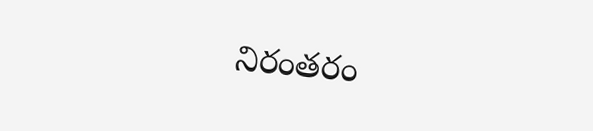నిరంతరం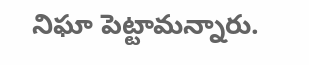నిఘా పెట్టామన్నారు.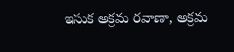ఇసుక అక్రమ రవాణా, అక్రమ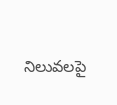నిలువలపై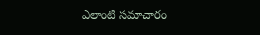ఎలాంటి సమాచారం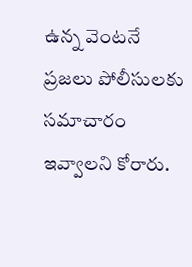ఉన్న వెంటనే ప్రజలు పోలీసులకు సమాచారం ఇవ్వాలని కోరారు.